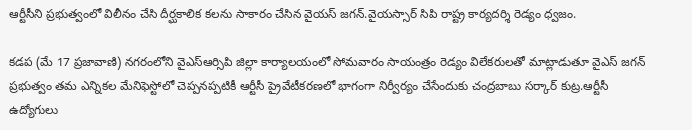ఆర్టీసీని ప్రభుత్వంలో విలీనం చేసి దీర్ఘకాలిక కలను సాకారం చేసిన వైయస్ జగన్.వైయస్సార్ సిపి రాష్ట్ర కార్యదర్శి రెడ్యం ధ్వజం.

కడప (మే 17 ప్రజావాణి) నగరంలోని వైఎస్ఆర్సిపి జిల్లా కార్యాలయంలో సోమవారం సాయంత్రం రెడ్యం విలేకరులతో మాట్లాడుతూ వైఎస్ జగన్ ప్రభుత్వం తమ ఎన్నికల మేనిఫెస్టోలో చెప్పనప్పటికీ ఆర్టీసీ ప్రైవేటీకరణలో భాగంగా నిర్వీర్యం చేసేందుకు చంద్రబాబు సర్కార్ కుట్ర.ఆర్టీసీ ఉద్యోగులు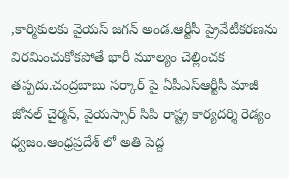,కార్మికులకు వైయస్ జగన్ అండ.ఆర్టీసీ ప్రైవేటీకరణను విరమించుకోకపోతే భారీ మూల్యం చెల్లించక తప్పదు.చంద్రబాబు సర్కార్ పై ఏపీఎస్ఆర్టీసీ మాజీ జోనల్ చైర్మన్, వైయస్సార్ సిపి రాష్ట్ర కార్యదర్శి రెడ్యం ధ్వజం.ఆంధ్రప్రదేశ్ లో అతి పెద్ద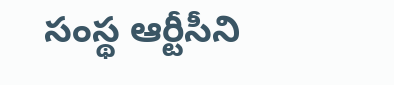సంస్థ ఆర్టీసీని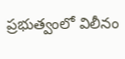ప్రభుత్వంలో విలీనం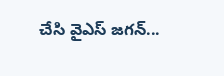చేసి వైఎస్ జగన్...